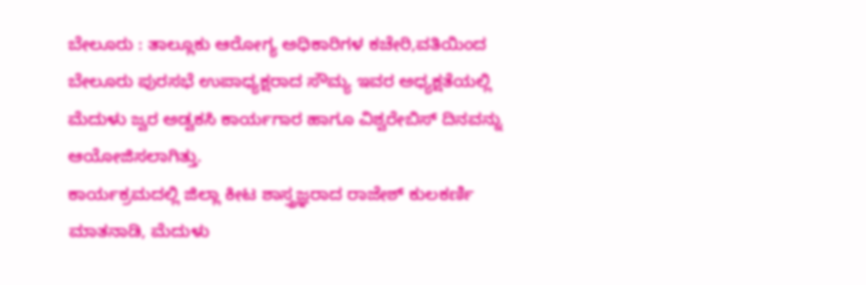ಬೇಲೂರು : ತಾಲ್ಲೂಕು ಆರೋಗ್ಯ ಅಧಿಕಾರಿಗಳ ಕಚೇರಿ,ವತಿಯಿಂದ ಬೇಲೂರು ಪುರಸಭೆ ಉಪಾಧ್ಯಕ್ಷರಾದ ಸೌಮ್ಯ ಇವರ ಅಧ್ಯಕ್ಷತೆಯಲ್ಲಿ ಮೆದುಳು ಜ್ವರ ಅಡ್ವಕಸಿ ಕಾರ್ಯಗಾರ ಹಾಗೂ ವಿಶ್ವರೇಬಿಸ್ ದಿನವನ್ನು ಆಯೋಜಿಸಲಾಗಿತ್ತು.
ಕಾರ್ಯಕ್ರಮದಲ್ಲಿ ಜಿಲ್ಲಾ ಕೀಟ ಶಾಸ್ತ್ರಜ್ಞರಾದ ರಾಜೇಶ್ ಕುಲಕರ್ಣಿ ಮಾತನಾಡಿ, ಮೆದುಳು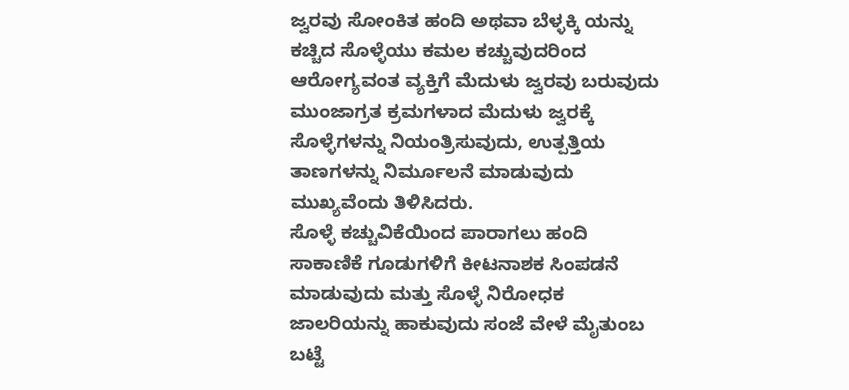ಜ್ವರವು ಸೋಂಕಿತ ಹಂದಿ ಅಥವಾ ಬೆಳ್ಳಕ್ಕಿ ಯನ್ನು ಕಚ್ಚಿದ ಸೊಳ್ಳೆಯು ಕಮಲ ಕಚ್ಚುವುದರಿಂದ ಆರೋಗ್ಯವಂತ ವ್ಯಕ್ತಿಗೆ ಮೆದುಳು ಜ್ವರವು ಬರುವುದು ಮುಂಜಾಗ್ರತ ಕ್ರಮಗಳಾದ ಮೆದುಳು ಜ್ವರಕ್ಕೆ ಸೊಳ್ಳೆಗಳನ್ನು ನಿಯಂತ್ರಿಸುವುದು, ಉತ್ಪತ್ತಿಯ ತಾಣಗಳನ್ನು ನಿರ್ಮೂಲನೆ ಮಾಡುವುದು ಮುಖ್ಯವೆಂದು ತಿಳಿಸಿದರು.
ಸೊಳ್ಳೆ ಕಚ್ಚುವಿಕೆಯಿಂದ ಪಾರಾಗಲು ಹಂದಿ ಸಾಕಾಣಿಕೆ ಗೂಡುಗಳಿಗೆ ಕೀಟನಾಶಕ ಸಿಂಪಡನೆ ಮಾಡುವುದು ಮತ್ತು ಸೊಳ್ಳೆ ನಿರೋಧಕ ಜಾಲರಿಯನ್ನು ಹಾಕುವುದು ಸಂಜೆ ವೇಳೆ ಮೈತುಂಬ ಬಟ್ಟೆ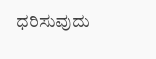ಧರಿಸುವುದು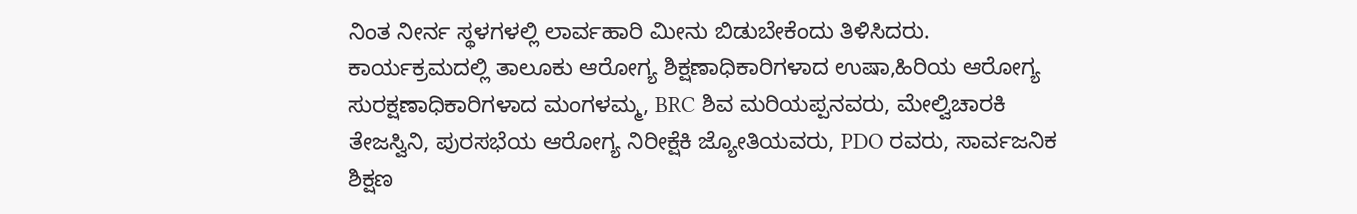ನಿಂತ ನೀರ್ನ ಸ್ಥಳಗಳಲ್ಲಿ ಲಾರ್ವಹಾರಿ ಮೀನು ಬಿಡುಬೇಕೆಂದು ತಿಳಿಸಿದರು.
ಕಾರ್ಯಕ್ರಮದಲ್ಲಿ ತಾಲೂಕು ಆರೋಗ್ಯ ಶಿಕ್ಷಣಾಧಿಕಾರಿಗಳಾದ ಉಷಾ,ಹಿರಿಯ ಆರೋಗ್ಯ ಸುರಕ್ಷಣಾಧಿಕಾರಿಗಳಾದ ಮಂಗಳಮ್ಮ, BRC ಶಿವ ಮರಿಯಪ್ಪನವರು, ಮೇಲ್ವಿಚಾರಕಿ ತೇಜಸ್ವಿನಿ, ಪುರಸಭೆಯ ಆರೋಗ್ಯ ನಿರೀಕ್ಷೆಕಿ ಜ್ಯೋತಿಯವರು, PDO ರವರು, ಸಾರ್ವಜನಿಕ ಶಿಕ್ಷಣ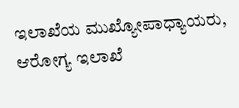ಇಲಾಖೆಯ ಮುಖ್ಯೋಪಾಧ್ಯಾಯರು, ಆರೋಗ್ಯ ಇಲಾಖೆ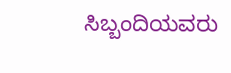ಸಿಬ್ಬಂದಿಯವರು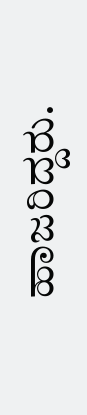ಹಾಜರಿದ್ದರು.